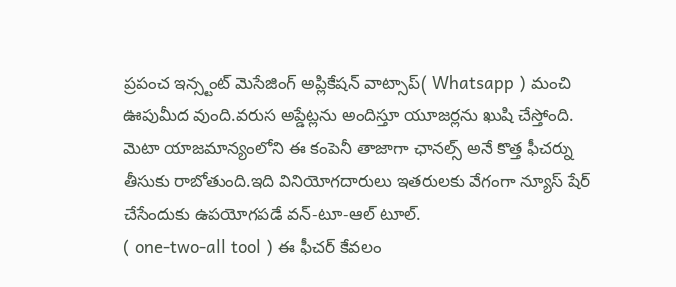ప్రపంచ ఇన్స్టంట్ మెసేజింగ్ అప్లికేషన్ వాట్సాప్( Whatsapp ) మంచి ఊపుమీద వుంది.వరుస అప్డేట్లను అందిస్తూ యూజర్లను ఖుషి చేస్తోంది.
మెటా యాజమాన్యంలోని ఈ కంపెనీ తాజాగా ఛానల్స్ అనే కొత్త ఫీచర్ను తీసుకు రాబోతుంది.ఇది వినియోగదారులు ఇతరులకు వేగంగా న్యూస్ షేర్ చేసేందుకు ఉపయోగపడే వన్-టూ-ఆల్ టూల్.
( one-two-all tool ) ఈ ఫీచర్ కేవలం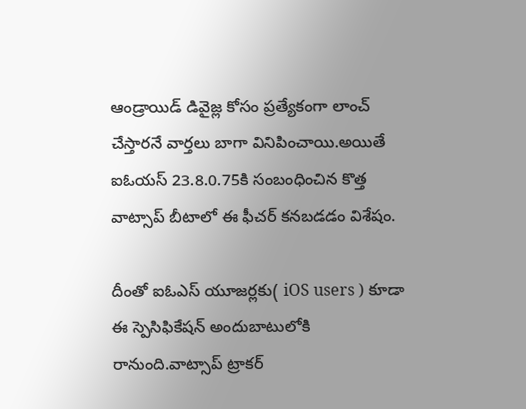ఆండ్రాయిడ్ డివైజ్ల కోసం ప్రత్యేకంగా లాంచ్ చేస్తారనే వార్తలు బాగా వినిపించాయి.అయితే ఐఓయస్ 23.8.0.75కి సంబంధించిన కొత్త వాట్సాప్ బీటాలో ఈ ఫీచర్ కనబడడం విశేషం.

దీంతో ఐఓఎస్ యూజర్లకు( iOS users ) కూడా ఈ స్పెసిఫికేషన్ అందుబాటులోకి రానుంది.వాట్సాప్ ట్రాకర్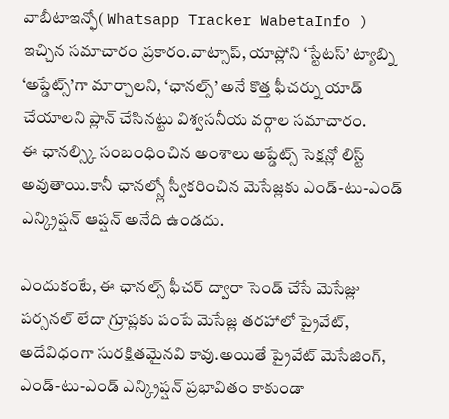వాబీటాఇన్ఫో( Whatsapp Tracker WabetaInfo ) ఇచ్చిన సమాచారం ప్రకారం.వాట్సాప్, యాప్లోని ‘స్టేటస్’ ట్యాబ్ని ‘అప్డేట్స్’గా మార్చాలని, ‘ఛానల్స్’ అనే కొత్త ఫీచర్ను యాడ్ చేయాలని ప్లాన్ చేసినట్టు విశ్వసనీయ వర్గాల సమాచారం.
ఈ ఛానల్స్కి సంబంధించిన అంశాలు అప్డేట్స్ సెక్షన్లో లిస్ట్ అవుతాయి.కానీ ఛానల్స్లో స్వీకరించిన మెసేజ్లకు ఎండ్-టు-ఎండ్ ఎన్క్రిప్షన్ ఆప్షన్ అనేది ఉండదు.

ఎందుకంటే, ఈ ఛానల్స్ ఫీచర్ ద్వారా సెండ్ చేసే మెసేజ్లు పర్సనల్ లేదా గ్రూప్లకు పంపే మెసేజ్ల తరహాలో ప్రైవేట్, అదేవిధంగా సురక్షితమైనవి కావు.అయితే ప్రైవేట్ మెసేజింగ్, ఎండ్-టు-ఎండ్ ఎన్క్రిప్షన్ ప్రభావితం కాకుండా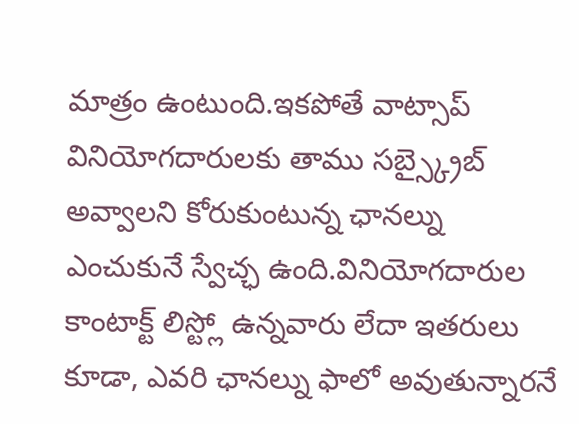మాత్రం ఉంటుంది.ఇకపోతే వాట్సాప్ వినియోగదారులకు తాము సబ్స్క్రైబ్ అవ్వాలని కోరుకుంటున్న ఛానల్ను ఎంచుకునే స్వేచ్ఛ ఉంది.వినియోగదారుల కాంటాక్ట్ లిస్ట్లో ఉన్నవారు లేదా ఇతరులు కూడా, ఎవరి ఛానల్ను ఫాలో అవుతున్నారనే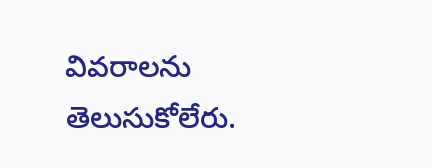వివరాలను తెలుసుకోలేరు.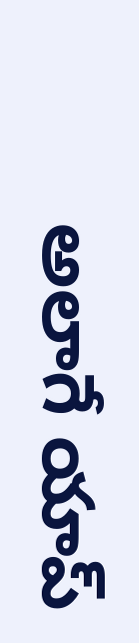అలాగే యాప్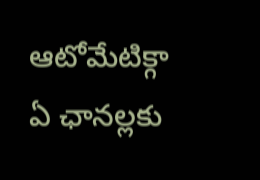ఆటోమేటిక్గా ఏ ఛానల్లకు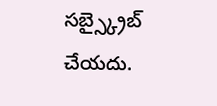సబ్స్క్రైబ్ చేయదు.